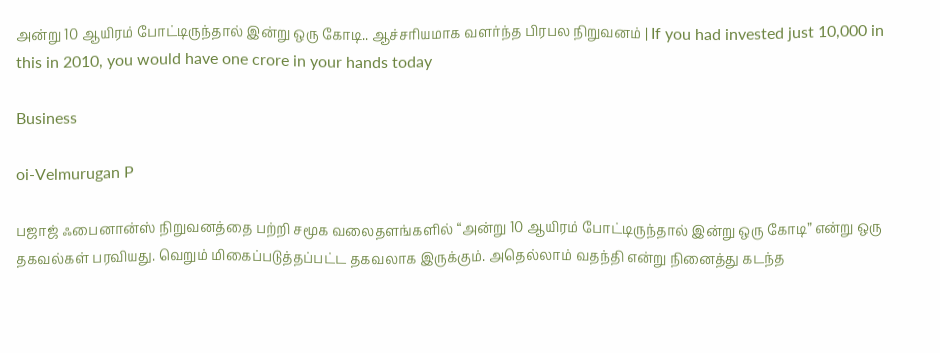அன்று 10 ஆயிரம் போட்டிருந்தால் இன்று ஒரு கோடி.. ஆச்சரியமாக வளர்ந்த பிரபல நிறுவனம் | If you had invested just 10,000 in this in 2010, you would have one crore in your hands today

Business

oi-Velmurugan P

பஜாஜ் ஃபைனான்ஸ் நிறுவனத்தை பற்றி சமூக வலைதளங்களில் “அன்று 10 ஆயிரம் போட்டிருந்தால் இன்று ஒரு கோடி” என்று ஒரு தகவல்கள் பரவியது. வெறும் மிகைப்படுத்தப்பட்ட தகவலாக இருக்கும். அதெல்லாம் வதந்தி என்று நினைத்து கடந்த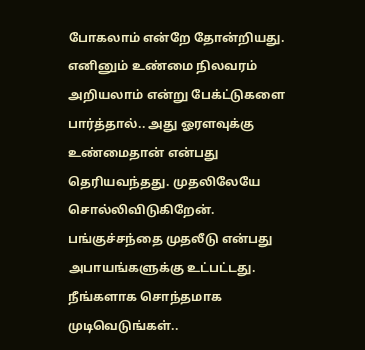போகலாம் என்றே தோன்றியது. எனினும் உண்மை நிலவரம் அறியலாம் என்று பேக்ட்டுகளை பார்த்தால்.. அது ஓரளவுக்கு உண்மைதான் என்பது தெரியவந்தது. முதலிலேயே சொல்லிவிடுகிறேன். பங்குச்சந்தை முதலீடு என்பது அபாயங்களுக்கு உட்பட்டது. நீங்களாக சொந்தமாக முடிவெடுங்கள்..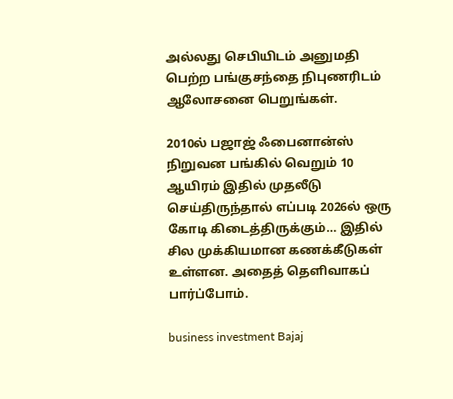அல்லது செபியிடம் அனுமதி பெற்ற பங்குசந்தை நிபுணரிடம் ஆலோசனை பெறுங்கள்.

2010ல் பஜாஜ் ஃபைனான்ஸ் நிறுவன பங்கில் வெறும் 10 ஆயிரம் இதில் முதலீடு செய்திருந்தால் எப்படி 2026ல் ஒரு கோடி கிடைத்திருக்கும்… இதில் சில முக்கியமான கணக்கீடுகள் உள்ளன. அதைத் தெளிவாகப் பார்ப்போம்.

business investment Bajaj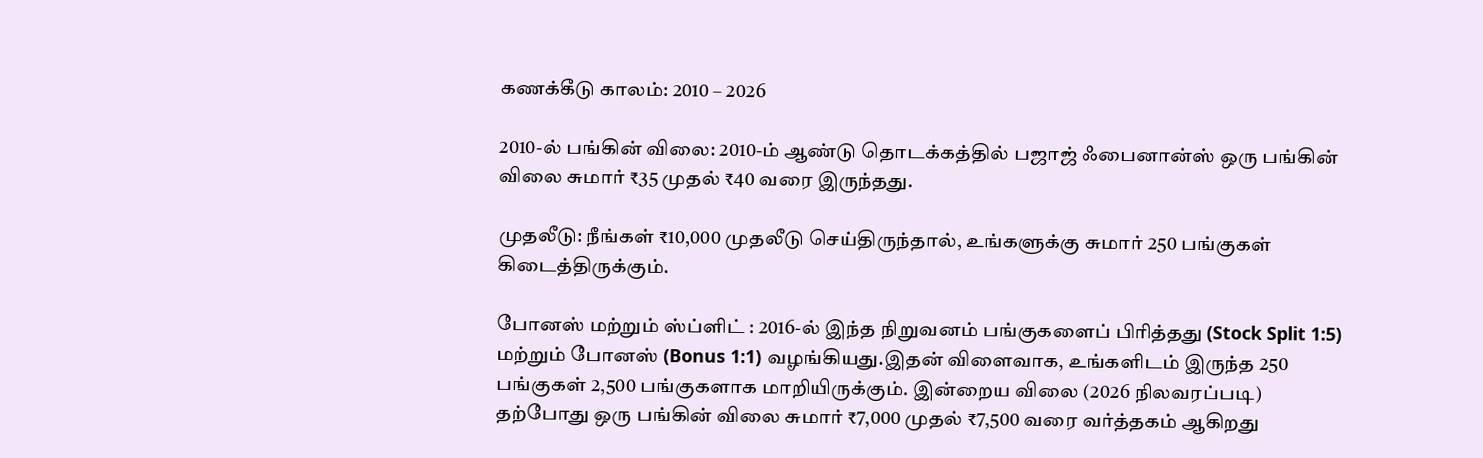கணக்கீடு காலம்: 2010 – 2026

2010-ல் பங்கின் விலை: 2010-ம் ஆண்டு தொடக்கத்தில் பஜாஜ் ஃபைனான்ஸ் ஒரு பங்கின் விலை சுமார் ₹35 முதல் ₹40 வரை இருந்தது.

முதலீடு: நீங்கள் ₹10,000 முதலீடு செய்திருந்தால், உங்களுக்கு சுமார் 250 பங்குகள் கிடைத்திருக்கும்.

போனஸ் மற்றும் ஸ்ப்ளிட் : 2016-ல் இந்த நிறுவனம் பங்குகளைப் பிரித்தது (Stock Split 1:5) மற்றும் போனஸ் (Bonus 1:1) வழங்கியது.இதன் விளைவாக, உங்களிடம் இருந்த 250 பங்குகள் 2,500 பங்குகளாக மாறியிருக்கும். இன்றைய விலை (2026 நிலவரப்படி) தற்போது ஒரு பங்கின் விலை சுமார் ₹7,000 முதல் ₹7,500 வரை வர்த்தகம் ஆகிறது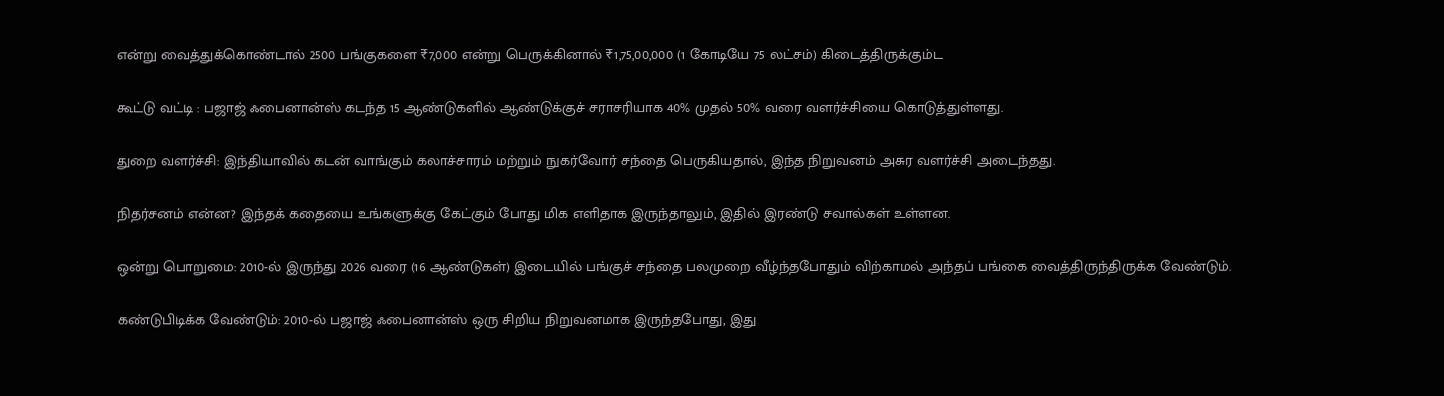என்று வைத்துக்கொண்டால் 2500 பங்குகளை ₹7,000 என்று பெருக்கினால் ₹1,75,00,000 (1 கோடியே 75 லட்சம்) கிடைத்திருக்கும்ட

கூட்டு வட்டி : பஜாஜ் ஃபைனான்ஸ் கடந்த 15 ஆண்டுகளில் ஆண்டுக்குச் சராசரியாக 40% முதல் 50% வரை வளர்ச்சியை கொடுத்துள்ளது.

துறை வளர்ச்சி: இந்தியாவில் கடன் வாங்கும் கலாச்சாரம் மற்றும் நுகர்வோர் சந்தை பெருகியதால், இந்த நிறுவனம் அசுர வளர்ச்சி அடைந்தது.

நிதர்சனம் என்ன? இந்தக் கதையை உங்களுக்கு கேட்கும் போது மிக எளிதாக இருந்தாலும், இதில் இரண்டு சவால்கள் உள்ளன.

ஒன்று பொறுமை: 2010-ல் இருந்து 2026 வரை (16 ஆண்டுகள்) இடையில் பங்குச் சந்தை பலமுறை வீழ்ந்தபோதும் விற்காமல் அந்தப் பங்கை வைத்திருந்திருக்க வேண்டும்.

கண்டுபிடிக்க வேண்டும்: 2010-ல் பஜாஜ் ஃபைனான்ஸ் ஒரு சிறிய நிறுவனமாக இருந்தபோது, இது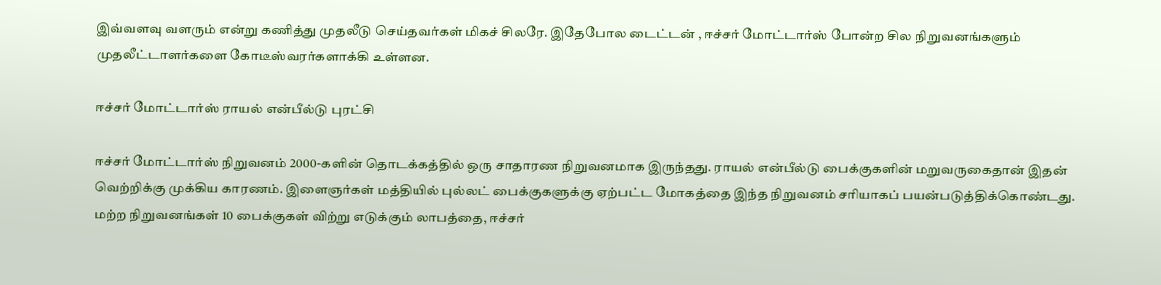இவ்வளவு வளரும் என்று கணித்து முதலீடு செய்தவர்கள் மிகச் சிலரே. இதேபோல டைட்டன் , ஈச்சர் மோட்டார்ஸ் போன்ற சில நிறுவனங்களும் முதலீட்டாளர்களை கோடீஸ்வரர்களாக்கி உள்ளன.

ஈச்சர் மோட்டார்ஸ் ராயல் என்பீல்டு புரட்சி

ஈச்சர் மோட்டார்ஸ் நிறுவனம் 2000-களின் தொடக்கத்தில் ஒரு சாதாரண நிறுவனமாக இருந்தது. ராயல் என்பீல்டு பைக்குகளின் மறுவருகைதான் இதன் வெற்றிக்கு முக்கிய காரணம். இளைஞர்கள் மத்தியில் புல்லட் பைக்குகளுக்கு ஏற்பட்ட மோகத்தை இந்த நிறுவனம் சரியாகப் பயன்படுத்திக்கொண்டது. மற்ற நிறுவனங்கள் 10 பைக்குகள் விற்று எடுக்கும் லாபத்தை, ஈச்சர்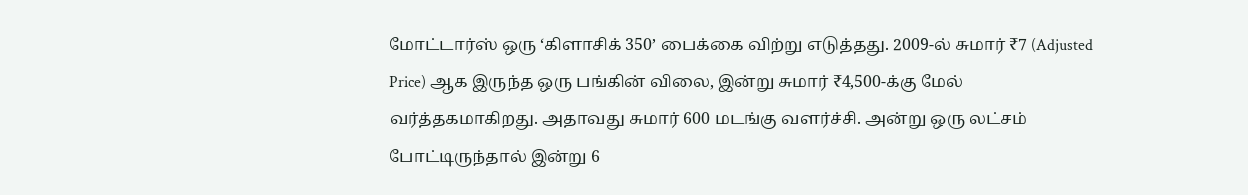மோட்டார்ஸ் ஒரு ‘கிளாசிக் 350’ பைக்கை விற்று எடுத்தது. 2009-ல் சுமார் ₹7 (Adjusted Price) ஆக இருந்த ஒரு பங்கின் விலை, இன்று சுமார் ₹4,500-க்கு மேல் வர்த்தகமாகிறது. அதாவது சுமார் 600 மடங்கு வளர்ச்சி. அன்று ஒரு லட்சம் போட்டிருந்தால் இன்று 6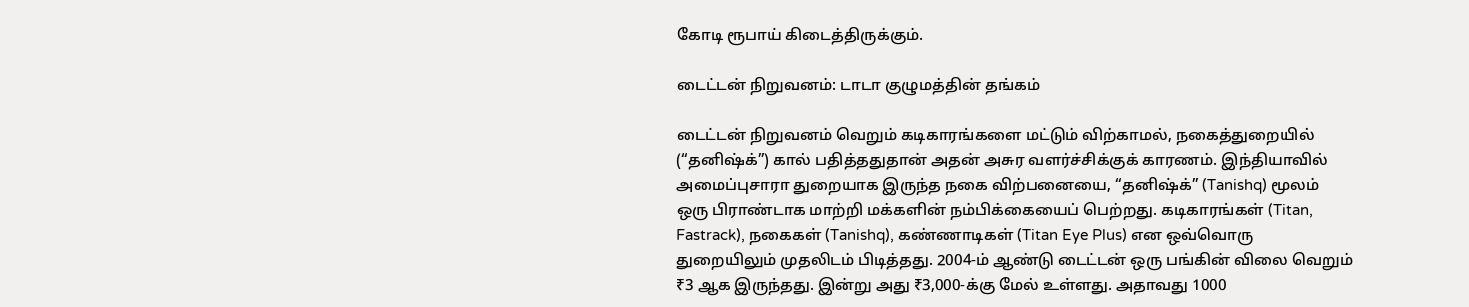கோடி ரூபாய் கிடைத்திருக்கும்.

டைட்டன் நிறுவனம்: டாடா குழுமத்தின் தங்கம்

டைட்டன் நிறுவனம் வெறும் கடிகாரங்களை மட்டும் விற்காமல், நகைத்துறையில் (“தனிஷ்க்”) கால் பதித்ததுதான் அதன் அசுர வளர்ச்சிக்குக் காரணம். இந்தியாவில் அமைப்புசாரா துறையாக இருந்த நகை விற்பனையை, “தனிஷ்க்” (Tanishq) மூலம் ஒரு பிராண்டாக மாற்றி மக்களின் நம்பிக்கையைப் பெற்றது. கடிகாரங்கள் (Titan, Fastrack), நகைகள் (Tanishq), கண்ணாடிகள் (Titan Eye Plus) என ஒவ்வொரு துறையிலும் முதலிடம் பிடித்தது. 2004-ம் ஆண்டு டைட்டன் ஒரு பங்கின் விலை வெறும் ₹3 ஆக இருந்தது. இன்று அது ₹3,000-க்கு மேல் உள்ளது. அதாவது 1000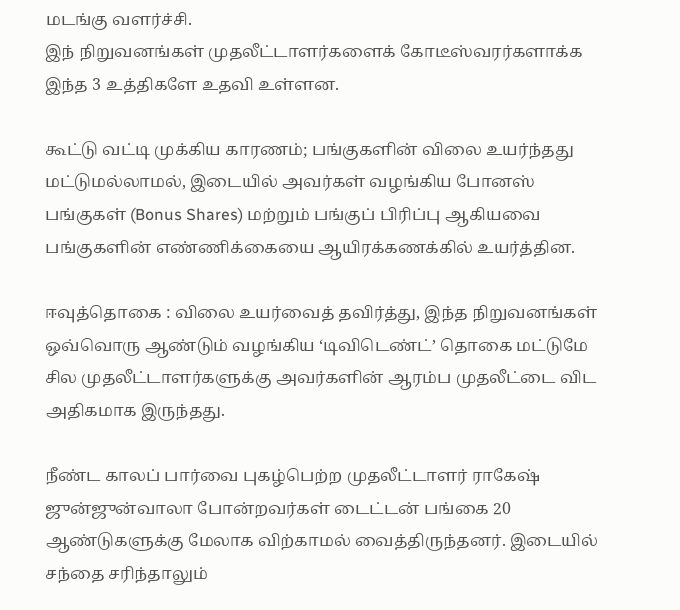மடங்கு வளர்ச்சி.
இந் நிறுவனங்கள் முதலீட்டாளர்களைக் கோடீஸ்வரர்களாக்க இந்த 3 உத்திகளே உதவி உள்ளன.

கூட்டு வட்டி முக்கிய காரணம்; பங்குகளின் விலை உயர்ந்தது மட்டுமல்லாமல், இடையில் அவர்கள் வழங்கிய போனஸ் பங்குகள் (Bonus Shares) மற்றும் பங்குப் பிரிப்பு ஆகியவை பங்குகளின் எண்ணிக்கையை ஆயிரக்கணக்கில் உயர்த்தின.

ஈவுத்தொகை : விலை உயர்வைத் தவிர்த்து, இந்த நிறுவனங்கள் ஒவ்வொரு ஆண்டும் வழங்கிய ‘டிவிடெண்ட்’ தொகை மட்டுமே சில முதலீட்டாளர்களுக்கு அவர்களின் ஆரம்ப முதலீட்டை விட அதிகமாக இருந்தது.

நீண்ட காலப் பார்வை புகழ்பெற்ற முதலீட்டாளர் ராகேஷ் ஜுன்ஜுன்வாலா போன்றவர்கள் டைட்டன் பங்கை 20 ஆண்டுகளுக்கு மேலாக விற்காமல் வைத்திருந்தனர். இடையில் சந்தை சரிந்தாலும்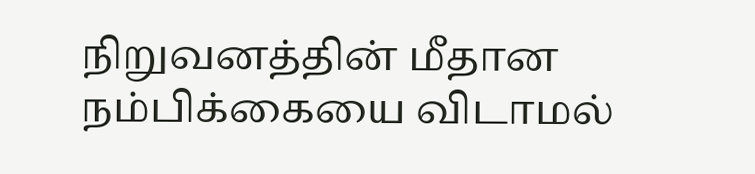நிறுவனத்தின் மீதான நம்பிக்கையை விடாமல்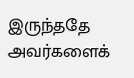இருந்ததே அவர்களைக்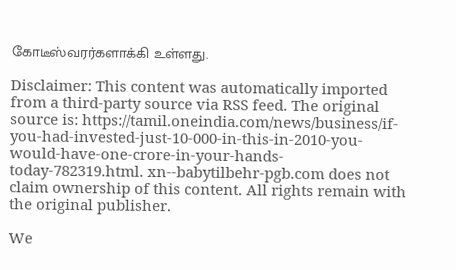கோடீஸ்வரர்களாக்கி உள்ளது.

Disclaimer: This content was automatically imported from a third-party source via RSS feed. The original source is: https://tamil.oneindia.com/news/business/if-you-had-invested-just-10-000-in-this-in-2010-you-would-have-one-crore-in-your-hands-today-782319.html. xn--babytilbehr-pgb.com does not claim ownership of this content. All rights remain with the original publisher.

We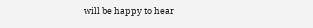will be happy to hear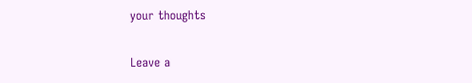your thoughts

Leave a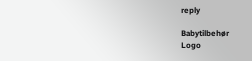reply

Babytilbehør
Logo